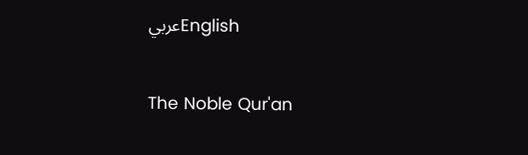عربيEnglish

The Noble Qur'an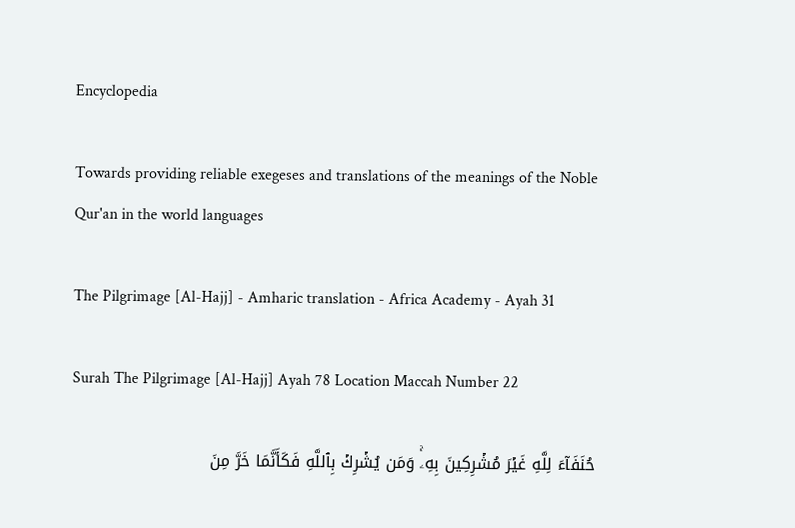Encyclopedia

Towards providing reliable exegeses and translations of the meanings of the Noble Qur'an in the world languages

The Pilgrimage [Al-Hajj] - Amharic translation - Africa Academy - Ayah 31

Surah The Pilgrimage [Al-Hajj] Ayah 78 Location Maccah Number 22

حُنَفَآءَ لِلَّهِ غَيۡرَ مُشۡرِكِينَ بِهِۦۚ وَمَن يُشۡرِكۡ بِٱللَّهِ فَكَأَنَّمَا خَرَّ مِنَ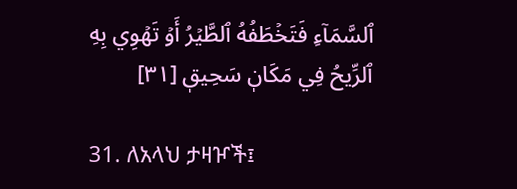ٱلسَّمَآءِ فَتَخۡطَفُهُ ٱلطَّيۡرُ أَوۡ تَهۡوِي بِهِ ٱلرِّيحُ فِي مَكَانٖ سَحِيقٖ [٣١]

31. ለአላህ ታዛዦች፤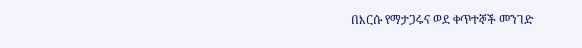በእርሱ የማታጋሩና ወደ ቀጥተኞች መንገድ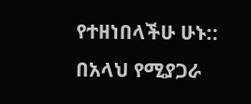የተዘነበላችሁ ሁኑ:: በአላህ የሚያጋራ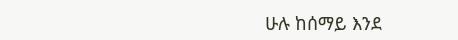ሁሉ ከሰማይ እንደ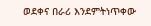ወደቀና በራሪ እንደምትነጥቀው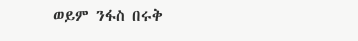ወይም ንፋስ በሩቅ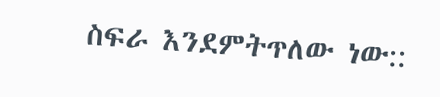ስፍራ እንደምትጥለው ነው::